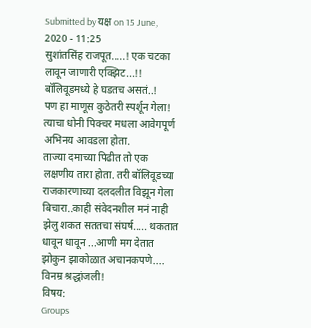Submitted by यक्ष on 15 June, 2020 - 11:25
सुशांतसिंह राजपूत.....! एक चटका लावून जाणारी एक्झिट...!!
बॉलिवूडमध्ये हे घडतच असतं..!
पण हा माणूस कुठेतरी स्पर्शून गेला!
त्याचा धोनी पिक्चर मधला आवेगपूर्ण अभिनय आवडला होता.
ताज्या दमाच्या पिढीत तो एक लक्षणीय तारा होता. तरी बॉलिवूडच्या राजकारणाच्या दलदलीत विझून गेला बिचारा..काही संवेदनशील मनं नाही झेलु शकत सततचा संघर्ष..... थकतात धावून धावून ...आणी मग देतात झोकुन झाकोळात अचानकपणे....
विनम्र श्रद्धांजली!
विषय:
Groups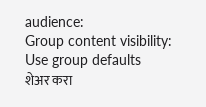audience:
Group content visibility:
Use group defaults
शेअर करा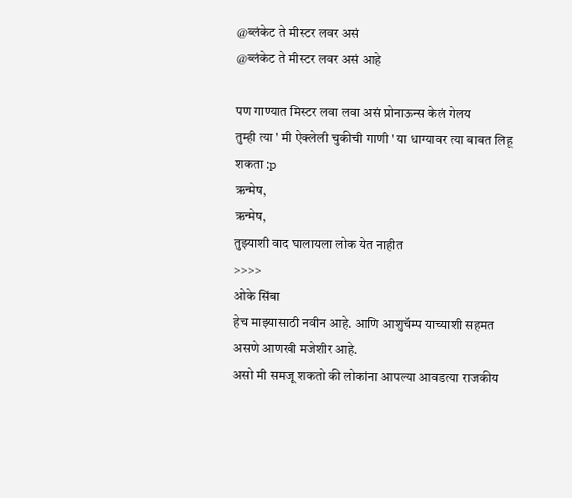@ब्लंकेट ते मीस्टर लवर असं
@ब्लंकेट ते मीस्टर लवर असं आहे

पण गाण्यात मिस्टर लवा लवा असं प्रोनाऊन्स केलं गेलय
तुम्ही त्या ' मी ऐक्लेली चुकीची गाणी ' या धाग्यावर त्या बाबत लिहू शकता :p
ऋन्मेष,
ऋन्मेष,
तुझ्याशी वाद घालायला लोक येत नाहीत
>>>>
ओके सिंबा
हेच माझ्यासाठी नवीन आहे. आणि आशुचॅम्प याच्याशी सहमत असणे आणखी मजेशीर आहे.
असो मी समजू शकतो की लोकांना आपल्या आवडत्या राजकीय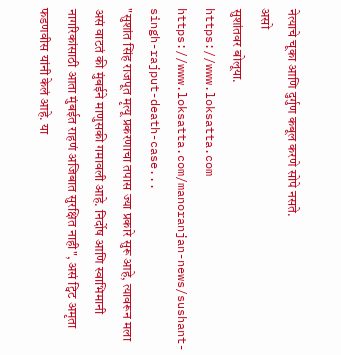नेत्याचे चूका आणि दुर्गुण कबूल करणे सोपे नसते.
असो
सुशांतवर बोलूया.
https://www.loksatta.com
https://www.loksatta.com/manoranjan-news/sushant-singh-rajput-death-case...
"सुशांत सिंह राजपूत मृत्यू प्रकरणाचा तपास ज्या प्रकारे सुरू आहे, त्यावरून मला असं वाटतं की मुंबईने माणुसकी गमावली आहे. निर्दोष आणि स्वाभिमानी नागरिकांसाठी आता मुंबईत राहणं अजिबात सुरक्षित नाही", असं ट्विट अमृता फडणवीस यांनी केलं आहे. या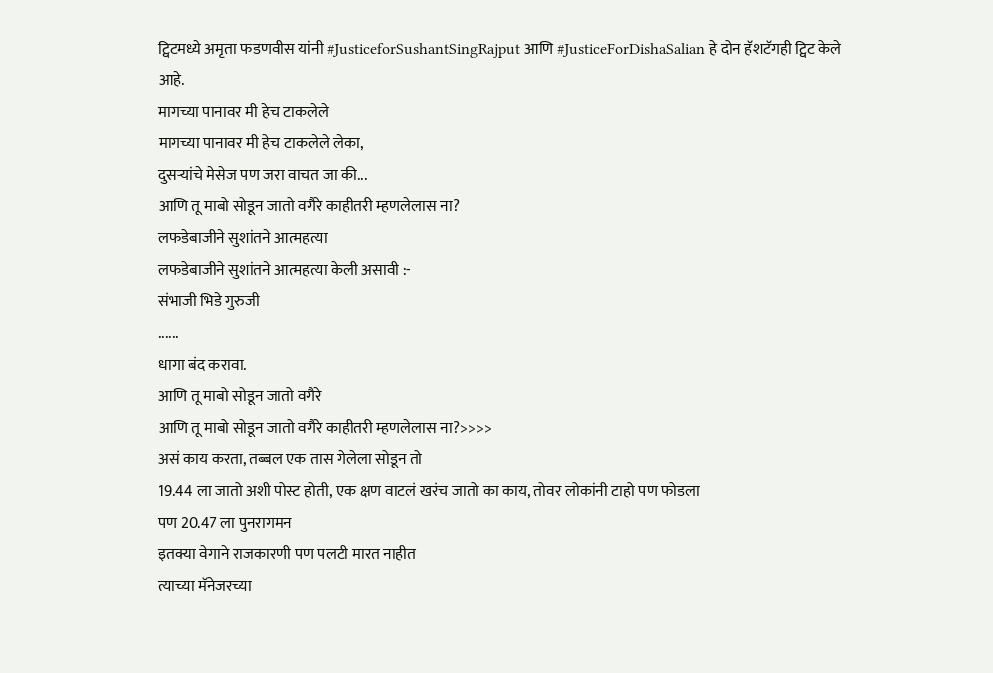ट्विटमध्ये अमृता फडणवीस यांनी #JusticeforSushantSingRajput आणि #JusticeForDishaSalian हे दोन हॅशटॅगही ट्विट केले आहे.
मागच्या पानावर मी हेच टाकलेले
मागच्या पानावर मी हेच टाकलेले लेका,
दुसऱ्यांचे मेसेज पण जरा वाचत जा की...
आणि तू माबो सोडून जातो वगैरे काहीतरी म्हणलेलास ना?
लफडेबाजीने सुशांतने आत्महत्या
लफडेबाजीने सुशांतने आत्महत्या केली असावी :-
संभाजी भिडे गुरुजी
......
धागा बंद करावा.
आणि तू माबो सोडून जातो वगैरे
आणि तू माबो सोडून जातो वगैरे काहीतरी म्हणलेलास ना?>>>>
असं काय करता, तब्बल एक तास गेलेला सोडून तो
19.44 ला जातो अशी पोस्ट होती, एक क्षण वाटलं खरंच जातो का काय, तोवर लोकांनी टाहो पण फोडला
पण 20.47 ला पुनरागमन
इतक्या वेगाने राजकारणी पण पलटी मारत नाहीत
त्याच्या मॅनेजरच्या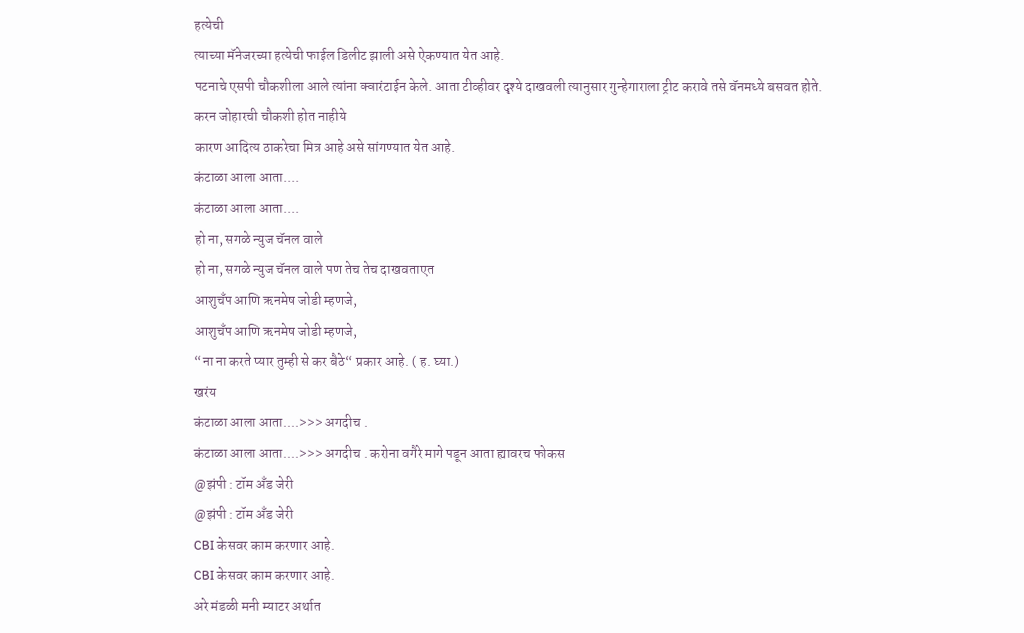हत्येची
त्याच्या मॅनेजरच्या हत्येची फाईल डिलीट झाली असे ऐकण्यात येत आहे.
पटनाचे एसपी चौकशीला आले त्यांना क्वारंटाईन केले. आता टीव्हीवर दृश्ये दाखवली त्यानुसार गुन्हेगाराला ट्रीट करावे तसे वॅनमध्ये बसवत होते.
करन जोहारची चौकशी होत नाहीये
कारण आदित्य ठाकरेचा मित्र आहे असे सांगण्यात येत आहे.
कंटाळा आला आता....
कंटाळा आला आता....
हो ना, सगळे न्युज चॅनल वाले
हो ना, सगळे न्युज चॅनल वाले पण तेच तेच दाखवताएत
आशुचँप आणि ऋनमेष जोडी म्हणजे,
आशुचँप आणि ऋनमेष जोडी म्हणजे,
“ना ना करते प्यार तुम्ही से कर बैठे“ प्रकार आहे. ( ह. घ्या.)
खरंय
कंटाळा आला आता....>>> अगदीच .
कंटाळा आला आता....>>> अगदीच . करोना वगैरे मागे पडून आता ह्यावरच फोकस
@झंपी : टॉम अँड जेरी
@झंपी : टॉम अँड जेरी
CBI केसवर काम करणार आहे.
CBI केसवर काम करणार आहे.
अरे मंडळी मनी म्याटर अर्थात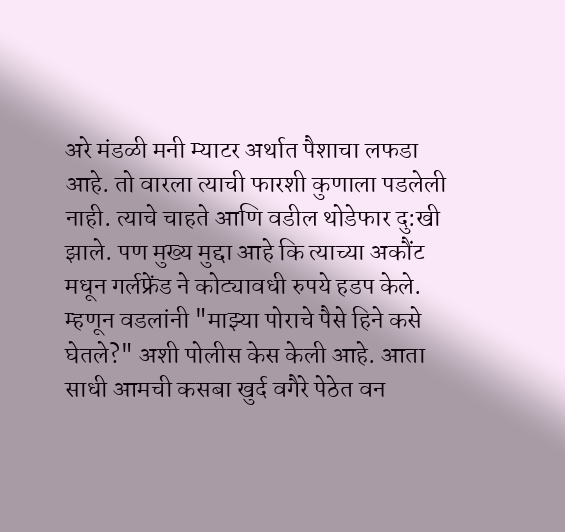अरे मंडळी मनी म्याटर अर्थात पैशाचा लफडा आहे. तो वारला त्याची फारशी कुणाला पडलेली नाही. त्याचे चाहते आणि वडील थोडेफार दु:खी झाले. पण मुख्य मुद्दा आहे कि त्याच्या अकौंट मधून गर्लफ्रेंड ने कोट्यावधी रुपये हडप केले. म्हणून वडलांनी "माझ्या पोराचे पैसे हिने कसे घेतले?" अशी पोलीस केस केली आहे. आता साधी आमची कसबा खुर्द वगैरे पेठेत वन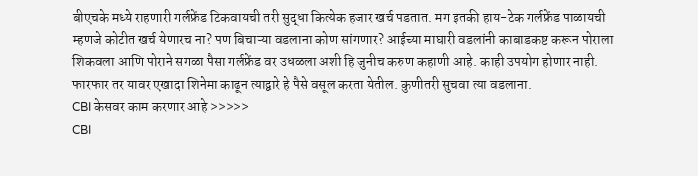बीएचके मध्ये राहणारी गर्लफ्रेंड टिकवायची तरी सुद्धा कित्येक हजार खर्च पडतात. मग इतकी हाय-टेक गर्लफ्रेंड पाळायची म्हणजे कोटीत खर्च येणारच ना? पण बिचाऱ्या वडलाना कोण सांगणार? आईच्या माघारी वडलांनी काबाडकष्ट करून पोराला शिकवला आणि पोराने सगळा पैसा गर्लफ्रेंड वर उधळला अशी हि जुनीच करुण कहाणी आहे. काही उपयोग होणार नाही. फारफार तर यावर एखादा शिनेमा काढून त्याद्वारे हे पैसे वसूल करता येतील. कुणीतरी सुचवा त्या वडलाना.
CBI केसवर काम करणार आहे >>>>>
CBI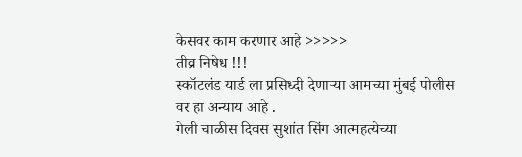केसवर काम करणार आहे >>>>>
तीव्र निषेध !!!
स्कॉटलंड यार्ड ला प्रसिध्दी देणाऱ्या आमच्या मुंबई पोलीस वर हा अन्याय आहे .
गेली चाळीस दिवस सुशांत सिंग आत्महत्येच्या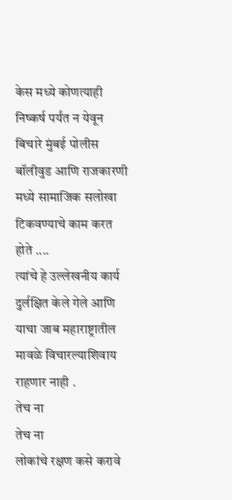केस मध्ये कोणत्याही निष्कर्ष पर्यंत न येवून बिचारे मुंबई पोलीस बॉलीवुड आणि राजकारणी मध्ये सामाजिक सलोखा टिकवण्याचे काम करत होते ....
त्यांचे हे उल्लेखनीय कार्य दुर्लक्षित केले गेले आणि याचा जाब महाराष्ट्रातील मावळे विचारल्याशिवाय राहणार नाही .
तेच ना
तेच ना
लोकांचे रक्षण कसे करावे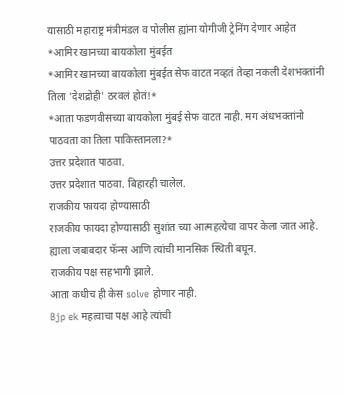यासाठी महाराष्ट्र मंत्रीमंडल व पोलीस ह्यांना योगीजी ट्रेनिंग देणार आहेत
*आमिर खानच्या बायकोला मुंबईत
*आमिर खानच्या बायकोला मुंबईत सेफ वाटत नव्हतं तेव्हा नकली देशभक्तांनी तिला 'देशद्रोही' ठरवलं होतं!*
*आता फडणवीसच्या बायकोला मुंबई सेफ वाटत नाही. मग अंधभक्तांनो पाठवता का तिला पाकिस्तानला?*
उत्तर प्रदेशात पाठवा.
उत्तर प्रदेशात पाठवा. बिहारही चालेल.
राजकीय फायदा होण्यासाठी
राजकीय फायदा होण्यासाठी सुशांत च्या आत्महत्येचा वापर केला जात आहे.
ह्याला जबाबदार फॅन्स आणि त्यांची मानसिक स्थिती बघून.
राजकीय पक्ष सहभागी झाले.
आता कधीच ही केस solve होणार नाही.
Bjp ek महत्वाचा पक्ष आहे त्यांची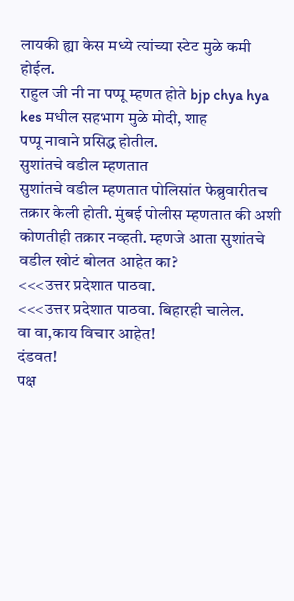लायकी ह्या केस मध्ये त्यांच्या स्टेट मुळे कमी होईल.
राहुल जी नी ना पप्पू म्हणत होते bjp chya hya kes मधील सहभाग मुळे मोदी, शाह
पप्पू नावाने प्रसिद्ध होतील.
सुशांतचे वडील म्हणतात
सुशांतचे वडील म्हणतात पोलिसांत फेब्रुवारीतच तक्रार केली होती. मुंबई पोलीस म्हणतात की अशी कोणतीही तक्रार नव्हती. म्हणजे आता सुशांतचे वडील खोटं बोलत आहेत का?
<<<उत्तर प्रदेशात पाठवा.
<<<उत्तर प्रदेशात पाठवा. बिहारही चालेल.
वा वा,काय विचार आहेत!
दंडवत!
पक्ष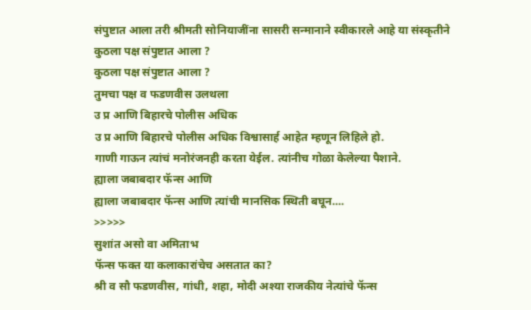संपुष्टात आला तरी श्रीमती सोनियाजींना सासरी सन्मानाने स्वीकारले आहे या संस्कृतीने
कुठला पक्ष संपुष्टात आला ?
कुठला पक्ष संपुष्टात आला ?
तुमचा पक्ष व फडणवीस उलथला
उ प्र आणि बिहारचे पोलीस अधिक
उ प्र आणि बिहारचे पोलीस अधिक विश्वासार्ह आहेत म्हणून लिहिले हो.
गाणी गाऊन त्यांचं मनोरंजनही करता येईल. त्यांनीच गोळा केलेल्या पैशाने.
ह्याला जबाबदार फॅन्स आणि
ह्याला जबाबदार फॅन्स आणि त्यांची मानसिक स्थिती बघून....
>>>>>
सुशांत असो वा अमिताभ
फॅन्स फक्त या कलाकारांचेच असतात का?
श्री व सौ फडणवीस, गांधी, शहा, मोदी अश्या राजकीय नेत्यांचे फॅन्स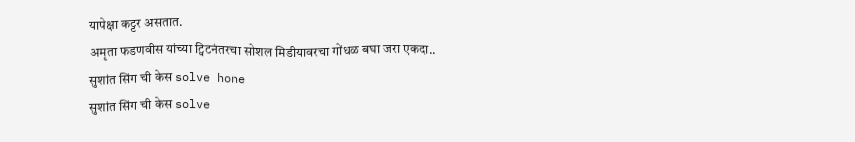यापेक्षा कट्टर असतात.
अमृता फडणवीस यांच्या ट्विटनंतरचा सोशल मिडीयावरचा गोंधळ बघा जरा एकदा..
सुशांत सिंग ची केस solve hone
सुशांत सिंग ची केस solve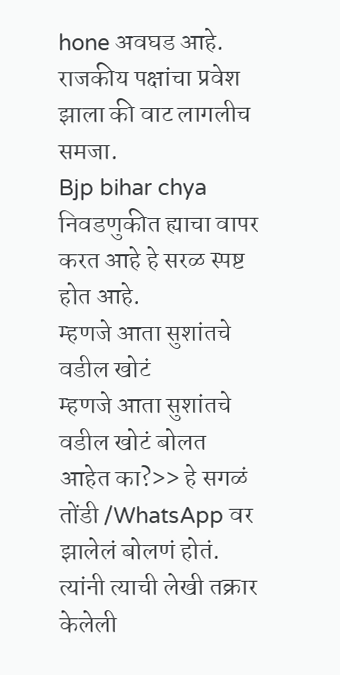hone अवघड आहे.
राजकीय पक्षांचा प्रवेश झाला की वाट लागलीच समजा.
Bjp bihar chya निवडणुकीत ह्याचा वापर करत आहे हे सरळ स्पष्ट होत आहे.
म्हणजे आता सुशांतचे वडील खोटं
म्हणजे आता सुशांतचे वडील खोटं बोलत आहेत का?>> हे सगळं तोंडी /WhatsApp वर झालेलं बोलणं होतं. त्यांनी त्याची लेखी तक्रार केलेली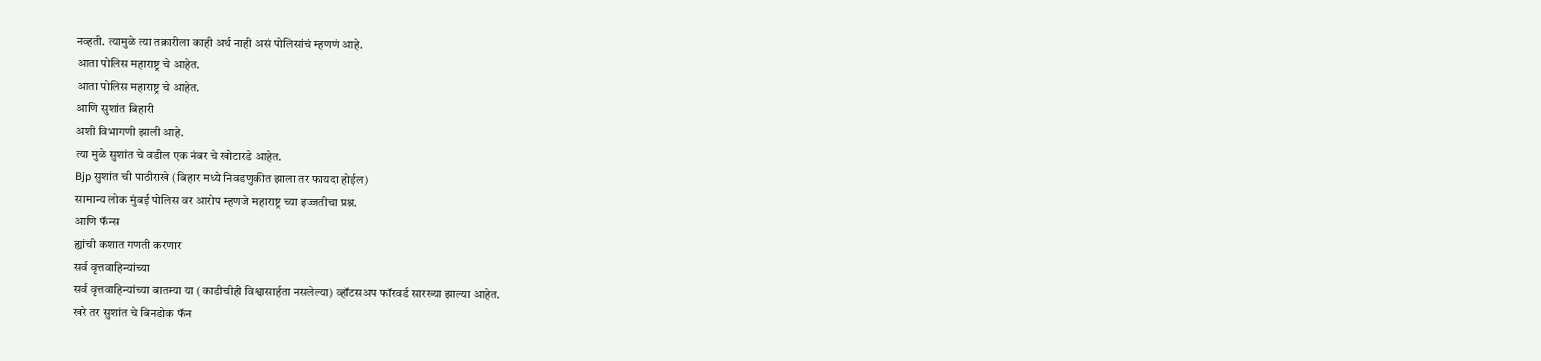नव्हती. त्यामुळे त्या तक्रारीला काही अर्थ नाही असं पोलिसांचं म्हणणं आहे.
आता पोलिस महाराष्ट्र चे आहेत.
आता पोलिस महाराष्ट्र चे आहेत.
आणि सुशांत बिहारी
अशी विभागणी झाली आहे.
त्या मुळे सुशांत चे वडील एक नंबर चे खोटारडे आहेत.
Bjp सुशांत ची पाठीराखे (बिहार मध्ये निवडणुकीत झाला तर फायदा होईल)
सामान्य लोक मुंबई पोलिस वर आरोप म्हणजे महाराष्ट्र च्या इज्जतीचा प्रश्न.
आणि फॅन्स
ह्यांची कशात गणती करणार
सर्व वृत्तवाहिन्यांच्या
सर्व वृत्तवाहिन्यांच्या बातम्या या (काडीचीही विश्वासार्हता नसलेल्या) व्हॉटसअप फॉरवर्ड सारख्या झाल्या आहेत.
खरे तर सुशांत चे बिनडोक फॅन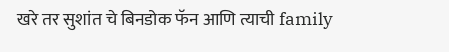खरे तर सुशांत चे बिनडोक फॅन आणि त्याची family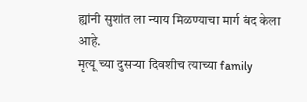ह्यांनी सुशांत ला न्याय मिळण्याचा मार्ग बंद केला आहे.
मृत्यू च्या दुसऱ्या दिवशीच त्याच्या family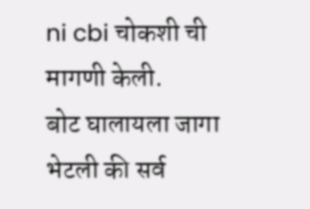ni cbi चोकशी ची मागणी केली.
बोट घालायला जागा भेटली की सर्व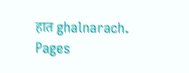हात ghalnarach.
Pages